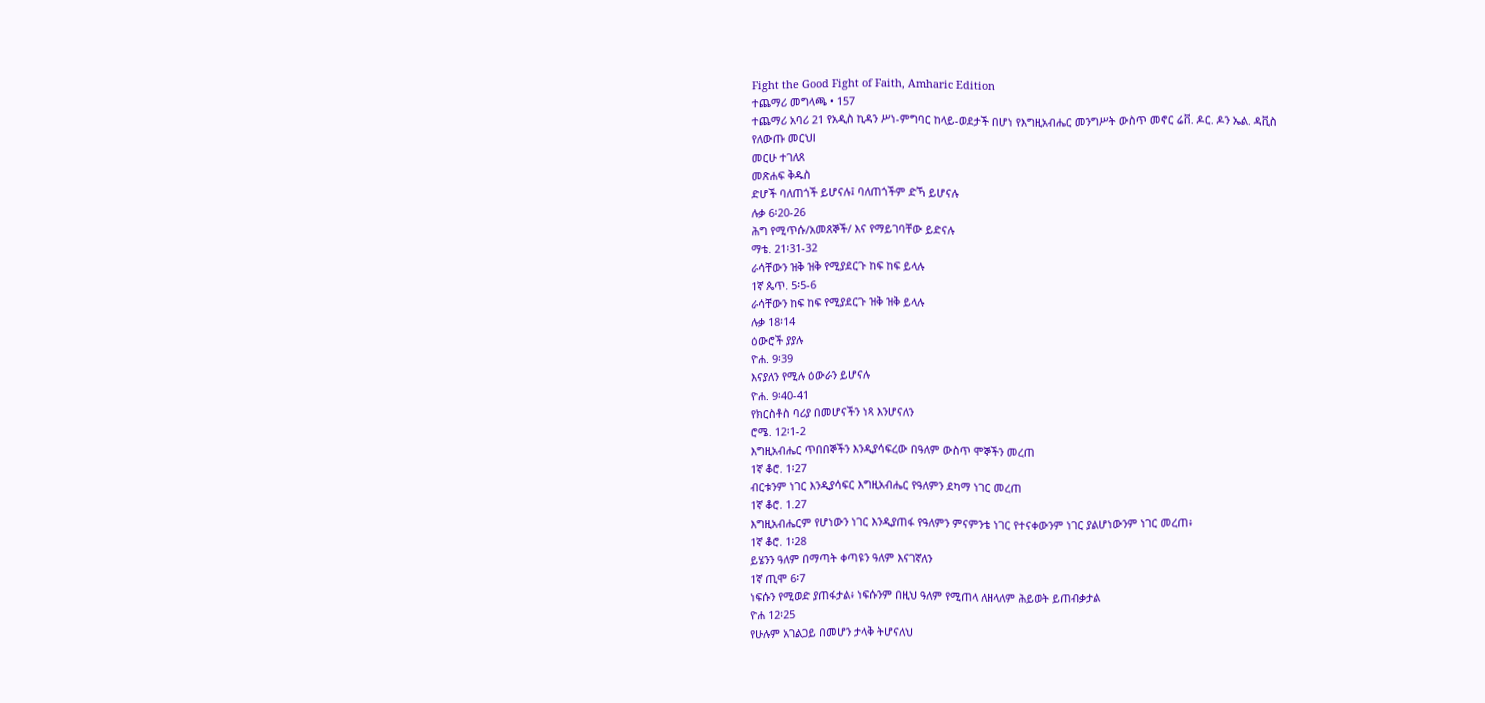Fight the Good Fight of Faith, Amharic Edition
ተጨማሪ መግላጫ • 157
ተጨማሪ አባሪ 21 የአዲስ ኪዳን ሥነ-ምግባር ከላይ-ወደታች በሆነ የእግዚአብሔር መንግሥት ውስጥ መኖር ሬቨ. ዶር. ዶን ኤል. ዳቪስ
የለውጡ መርህl
መርሁ ተገለጸ
መጽሐፍ ቅዱስ
ድሆች ባለጠጎች ይሆናሉ፤ ባለጠጎችም ድኻ ይሆናሉ
ሉቃ 6፡20-26
ሕግ የሚጥሱ/አመጸኞች/ እና የማይገባቸው ይድናሉ
ማቴ. 21፡31-32
ራሳቸውን ዝቅ ዝቅ የሚያደርጉ ከፍ ከፍ ይላሉ
1ኛ ጴጥ. 5፡5-6
ራሳቸውን ከፍ ከፍ የሚያደርጉ ዝቅ ዝቅ ይላሉ
ሉቃ 18፡14
ዕውሮች ያያሉ
ዮሐ. 9፡39
እናያለን የሚሉ ዕውራን ይሆናሉ
ዮሐ. 9፡40-41
የክርስቶስ ባሪያ በመሆናችን ነጻ እንሆናለን
ሮሜ. 12፡1-2
እግዚአብሔር ጥበበኞችን እንዲያሳፍረው በዓለም ውስጥ ሞኞችን መረጠ
1ኛ ቆሮ. 1፡27
ብርቱንም ነገር እንዲያሳፍር እግዚአብሔር የዓለምን ደካማ ነገር መረጠ
1ኛ ቆሮ. 1.27
እግዚአብሔርም የሆነውን ነገር እንዲያጠፋ የዓለምን ምናምንቴ ነገር የተናቀውንም ነገር ያልሆነውንም ነገር መረጠ፥
1ኛ ቆሮ. 1፡28
ይሄንን ዓለም በማጣት ቀጣዩን ዓለም እናገኛለን
1ኛ ጢሞ 6፡7
ነፍሱን የሚወድ ያጠፋታል፥ ነፍሱንም በዚህ ዓለም የሚጠላ ለዘላለም ሕይወት ይጠብቃታል
ዮሐ 12፡25
የሁሉም አገልጋይ በመሆን ታላቅ ትሆናለህ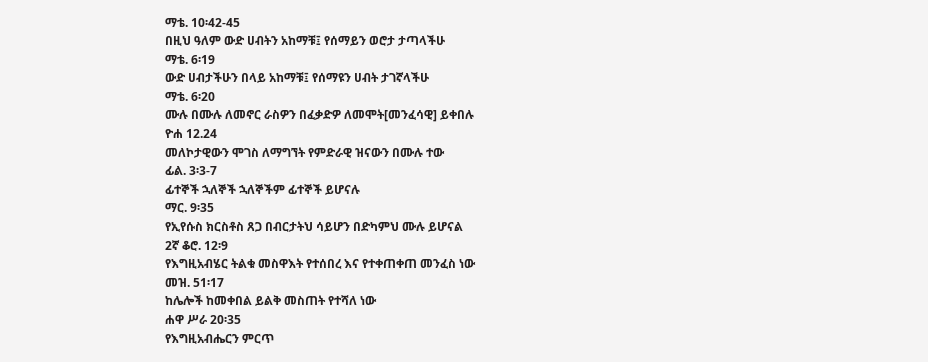ማቴ. 10፡42-45
በዚህ ዓለም ውድ ሀብትን አከማቹ፤ የሰማይን ወሮታ ታጣላችሁ
ማቴ. 6፡19
ውድ ሀብታችሁን በላይ አከማቹ፤ የሰማዩን ሀብት ታገኛላችሁ
ማቴ. 6፡20
ሙሉ በሙሉ ለመኖር ራስዎን በፈቃድዎ ለመሞት[መንፈሳዊ] ይቀበሉ
ዮሐ 12.24
መለኮታዊውን ሞገስ ለማግኘት የምድራዊ ዝናውን በሙሉ ተው
ፊል. 3፡3-7
ፊተኞች ኋለኞች ኋለኞችም ፊተኞች ይሆናሉ
ማር. 9፡35
የኢየሱስ ክርስቶስ ጸጋ በብርታትህ ሳይሆን በድካምህ ሙሉ ይሆናል
2ኛ ቆሮ. 12፡9
የእግዚአብሄር ትልቁ መስዋእት የተሰበረ እና የተቀጠቀጠ መንፈስ ነው
መዝ. 51፡17
ከሌሎች ከመቀበል ይልቅ መስጠት የተሻለ ነው
ሐዋ ሥራ 20፡35
የእግዚአብሔርን ምርጥ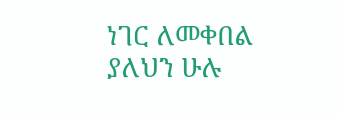ነገር ለመቀበል ያለህን ሁሉ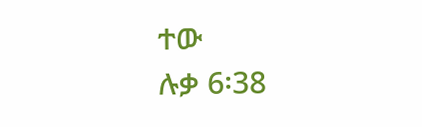ተው
ሉቃ 6፡38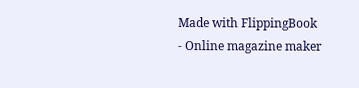Made with FlippingBook - Online magazine maker